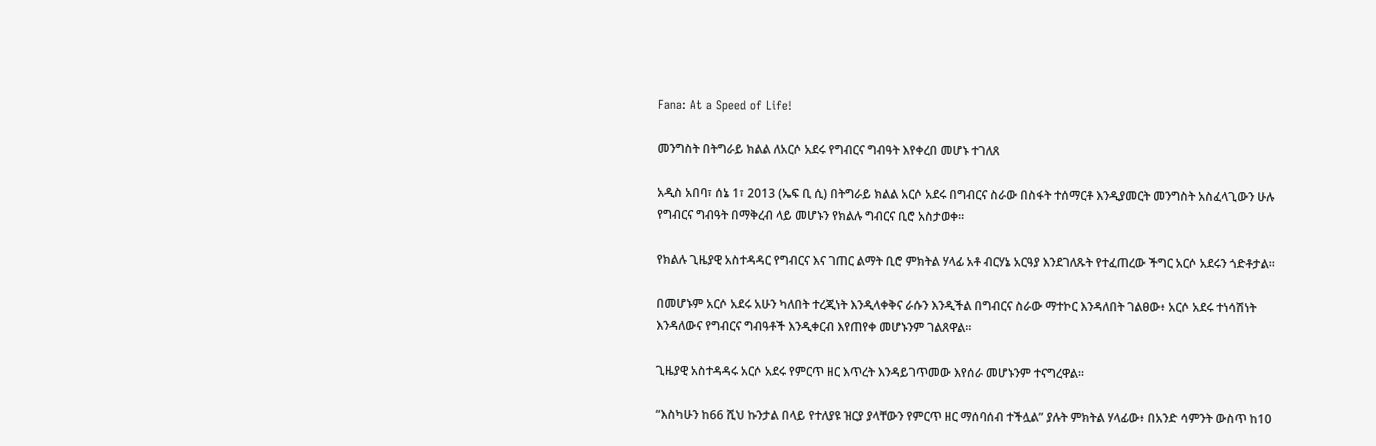Fana: At a Speed of Life!

መንግስት በትግራይ ክልል ለአርሶ አደሩ የግብርና ግብዓት እየቀረበ መሆኑ ተገለጸ

አዲስ አበባ፣ ሰኔ 1፣ 2013 (ኤፍ ቢ ሲ) በትግራይ ክልል አርሶ አደሩ በግብርና ስራው በስፋት ተሰማርቶ እንዲያመርት መንግስት አስፈላጊውን ሁሉ የግብርና ግብዓት በማቅረብ ላይ መሆኑን የክልሉ ግብርና ቢሮ አስታወቀ፡፡

የክልሉ ጊዜያዊ አስተዳዳር የግብርና እና ገጠር ልማት ቢሮ ምክትል ሃላፊ አቶ ብርሃኔ አርዓያ እንደገለጹት የተፈጠረው ችግር አርሶ አደሩን ጎድቶታል፡፡

በመሆኑም አርሶ አደሩ አሁን ካለበት ተረጂነት እንዲላቀቅና ራሱን እንዲችል በግብርና ስራው ማተኮር እንዳለበት ገልፀው፥ አርሶ አደሩ ተነሳሽነት እንዳለውና የግብርና ግብዓቶች እንዲቀርብ እየጠየቀ መሆኑንም ገልጸዋል።

ጊዜያዊ አስተዳዳሩ አርሶ አደሩ የምርጥ ዘር እጥረት እንዳይገጥመው እየሰራ መሆኑንም ተናግረዋል።

“እስካሁን ከ66 ሺህ ኩንታል በላይ የተለያዩ ዝርያ ያላቸውን የምርጥ ዘር ማሰባሰብ ተችሏል” ያሉት ምክትል ሃላፊው፥ በአንድ ሳምንት ውስጥ ከ10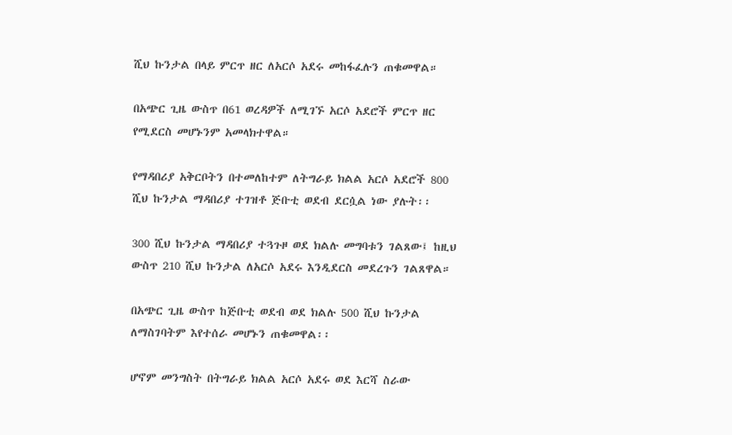ሺህ ኩንታል በላይ ምርጥ ዘር ለአርሶ አደሩ መከፋፈሉን ጠቁመዋል።

በአጭር ጊዜ ውስጥ በ61 ወረዳዎች ለሚገኙ አርሶ አደሮች ምርጥ ዘር የሚደርስ መሆኑንም አመላክተዋል።

የማዳበሪያ አቅርቦትን በተመለከተም ለትግራይ ክልል አርሶ አደሮች 800 ሺህ ኩንታል ማዳበሪያ ተገዝቶ ጅቡቲ ወደብ ደርሷል ነው ያሉት፡፡

300 ሺህ ኩንታል ማዳበሪያ ተጓጉዞ ወደ ክልሉ መግባቱን ገልጸው፤ ከዚህ ውስጥ 210 ሺህ ኩንታል ለአርሶ አደሩ እንዲደርስ መደረጉን ገልጸዋል።

በአጭር ጊዜ ውስጥ ከጅቡቲ ወደብ ወደ ክልሉ 500 ሺህ ኩንታል ለማስገባትም እየተሰራ መሆኑን ጠቁመዋል፡፡

ሆኖም መንግስት በትግራይ ክልል አርሶ አደሩ ወደ እርሻ ስራው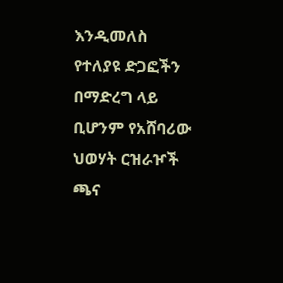እንዲመለስ የተለያዩ ድጋፎችን በማድረግ ላይ ቢሆንም የአሸባሪው ህወሃት ርዝራዦች ጫና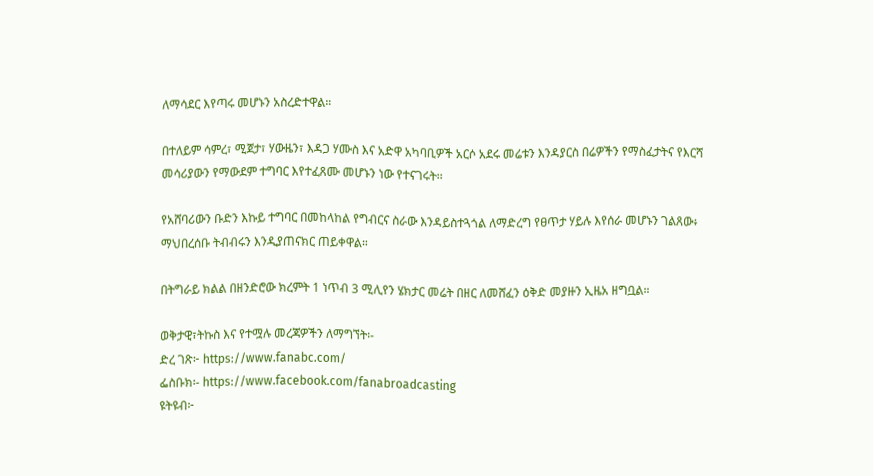ለማሳደር እየጣሩ መሆኑን አስረድተዋል።

በተለይም ሳምረ፣ ሚጀታ፣ ሃውዜን፣ እዳጋ ሃሙስ እና አድዋ አካባቢዎች አርሶ አደሩ መሬቱን እንዳያርስ በሬዎችን የማስፈታትና የእርሻ መሳሪያውን የማውደም ተግባር እየተፈጸሙ መሆኑን ነው የተናገሩት፡፡

የአሸባሪውን ቡድን እኩይ ተግባር በመከላከል የግብርና ስራው እንዳይስተጓጎል ለማድረግ የፀጥታ ሃይሉ እየሰራ መሆኑን ገልጸው፥ ማህበረሰቡ ትብብሩን እንዲያጠናክር ጠይቀዋል።

በትግራይ ክልል በዘንድሮው ክረምት 1 ነጥብ 3 ሚሊየን ሄክታር መሬት በዘር ለመሸፈን ዕቅድ መያዙን ኢዜአ ዘግቧል።

ወቅታዊ፣ትኩስ እና የተሟሉ መረጃዎችን ለማግኘት፡-
ድረ ገጽ፦ https://www.fanabc.com/
ፌስቡክ፡- https://www.facebook.com/fanabroadcasting
ዩትዩብ፦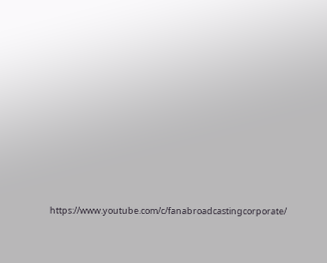https://www.youtube.com/c/fanabroadcastingcorporate/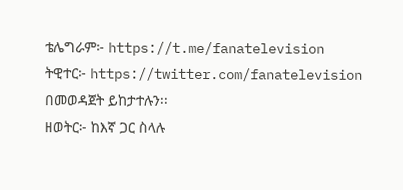ቴሌግራም፦ https://t.me/fanatelevision
ትዊተር፦ https://twitter.com/fanatelevision በመወዳጀት ይከታተሉን፡፡
ዘወትር፦ ከእኛ ጋር ስላሉ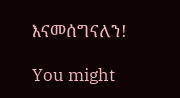እናመሰግናለን!

You might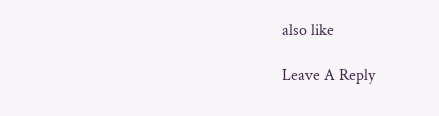also like

Leave A Reply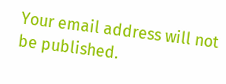Your email address will not be published.